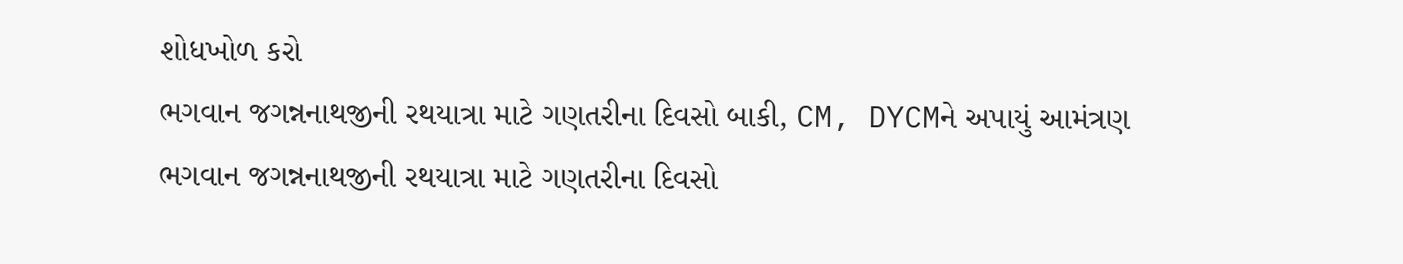શોધખોળ કરો
ભગવાન જગન્નનાથજીની રથયાત્રા માટે ગણતરીના દિવસો બાકી, CM, DYCMને અપાયું આમંત્રણ
ભગવાન જગન્નનાથજીની રથયાત્રા માટે ગણતરીના દિવસો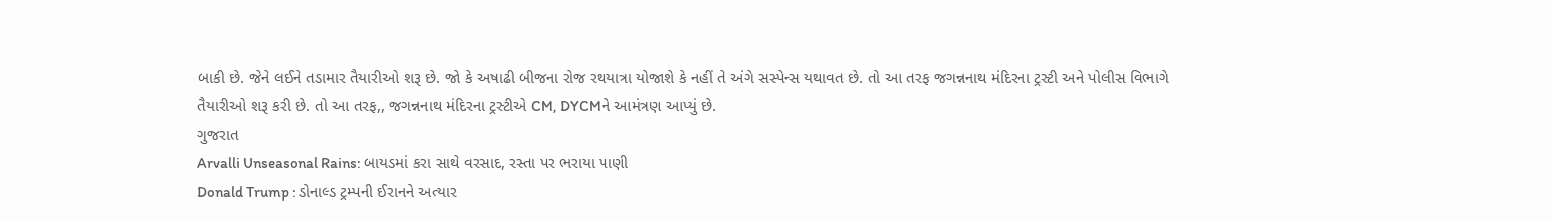બાકી છે. જેને લઈને તડામાર તૈયારીઓ શરૂ છે. જો કે અષાઢી બીજના રોજ રથયાત્રા યોજાશે કે નહીં તે અંગે સસ્પેન્સ યથાવત છે. તો આ તરફ જગન્નનાથ મંદિરના ટ્રસ્ટી અને પોલીસ વિભાગે તૈયારીઓ શરૂ કરી છે. તો આ તરફ,, જગન્નનાથ મંદિરના ટ્રસ્ટીએ CM, DYCMને આમંત્રણ આપ્યું છે.
ગુજરાત
Arvalli Unseasonal Rains: બાયડમાં કરા સાથે વરસાદ, રસ્તા પર ભરાયા પાણી
Donald Trump : ડોનાલ્ડ ટ્રમ્પની ઈરાનને અત્યાર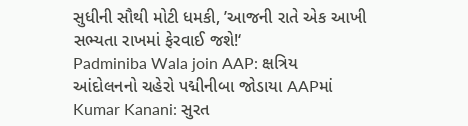સુધીની સૌથી મોટી ધમકી, ’આજની રાતે એક આખી સભ્યતા રાખમાં ફેરવાઈ જશે!‘
Padminiba Wala join AAP: ક્ષત્રિય આંદોલનનો ચહેરો પદ્મીનીબા જોડાયા AAPમાં
Kumar Kanani: સુરત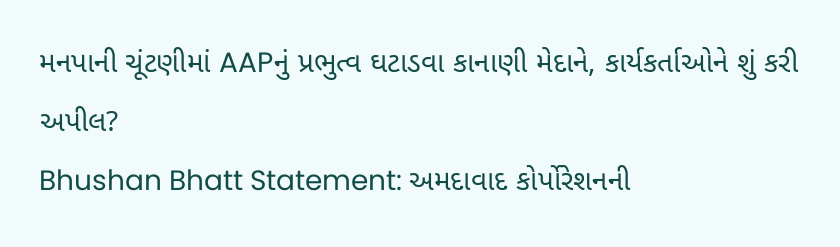મનપાની ચૂંટણીમાં AAPનું પ્રભુત્વ ઘટાડવા કાનાણી મેદાને, કાર્યકર્તાઓને શું કરી અપીલ?
Bhushan Bhatt Statement: અમદાવાદ કોર્પોરેશનની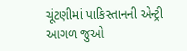ચૂંટણીમાં પાકિસ્તાનની એન્ટ્રી
આગળ જુઓ